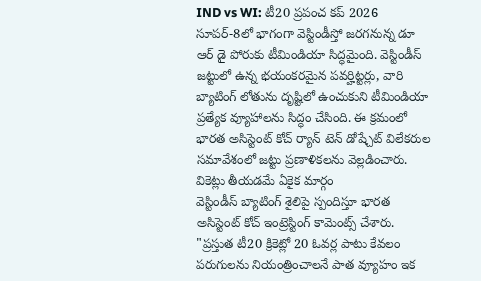IND vs WI: టీ20 ప్రపంచ కప్ 2026 సూపర్-8లో భాగంగా వెస్టిండీస్తో జరగనున్న డూ ఆర్ డై పోరుకు టీమిండియా సిద్ధమైంది. వెస్టిండీస్ జట్టులో ఉన్న భయంకరమైన పవర్హిట్టర్లు, వారి బ్యాటింగ్ లోతును దృష్టిలో ఉంచుకుని టీమిండియా ప్రత్యేక వ్యూహాలను సిద్ధం చేసింది. ఈ క్రమంలో భారత అసిస్టెంట్ కోచ్ ర్యాన్ టెన్ డోష్చేట్ విలేకరుల సమావేశంలో జట్టు ప్రణాళికలను వెల్లడించారు.
వికెట్లు తీయడమే ఏకైక మార్గం
వెస్టిండీస్ బ్యాటింగ్ శైలిపై స్పందిస్తూ భారత అసిస్టెంట్ కోచ్ ఇంట్రెస్టింగ్ కామెంట్స్ చేశారు. "ప్రస్తుత టీ20 క్రికెట్లో 20 ఓవర్ల పాటు కేవలం పరుగులను నియంత్రించాలనే పాత వ్యూహం ఇక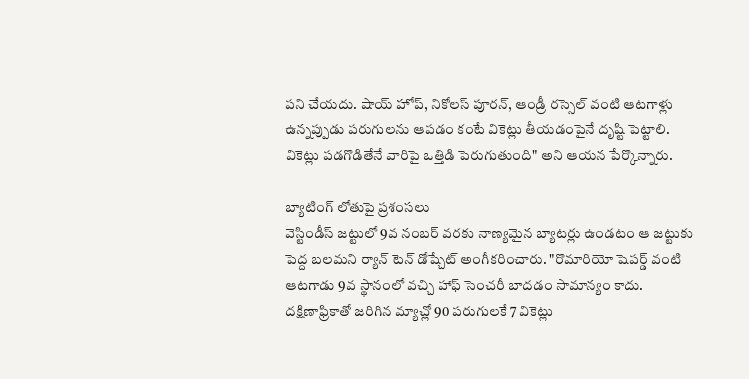పని చేయదు. షాయ్ హోప్, నికోలస్ పూరన్, ఆండ్రీ రస్సెల్ వంటి ఆటగాళ్లు ఉన్నప్పుడు పరుగులను ఆపడం కంటే వికెట్లు తీయడంపైనే దృష్టి పెట్టాలి. వికెట్లు పడగొడితేనే వారిపై ఒత్తిడి పెరుగుతుంది" అని ఆయన పేర్కొన్నారు.

బ్యాటింగ్ లోతుపై ప్రశంసలు
వెస్టిండీస్ జట్టులో 9వ నంబర్ వరకు నాణ్యమైన బ్యాటర్లు ఉండటం ఆ జట్టుకు పెద్ద బలమని ర్యాన్ టెన్ డోష్చేట్ అంగీకరించారు. "రొమారియో షెపర్డ్ వంటి ఆటగాడు 9వ స్థానంలో వచ్చి హాఫ్ సెంచరీ బాదడం సామాన్యం కాదు. దక్షిణాఫ్రికాతో జరిగిన మ్యాచ్లో 90 పరుగులకే 7 వికెట్లు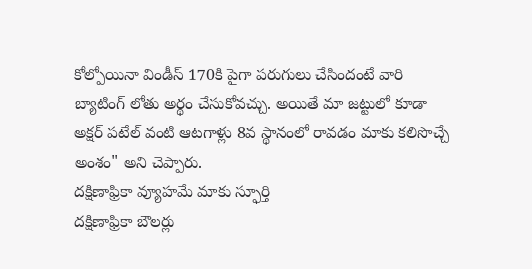కోల్పోయినా విండీస్ 170కి పైగా పరుగులు చేసిందంటే వారి బ్యాటింగ్ లోతు అర్థం చేసుకోవచ్చు. అయితే మా జట్టులో కూడా అక్షర్ పటేల్ వంటి ఆటగాళ్లు 8వ స్థానంలో రావడం మాకు కలిసొచ్చే అంశం" అని చెప్పారు.
దక్షిణాఫ్రికా వ్యూహమే మాకు స్ఫూర్తి
దక్షిణాఫ్రికా బౌలర్లు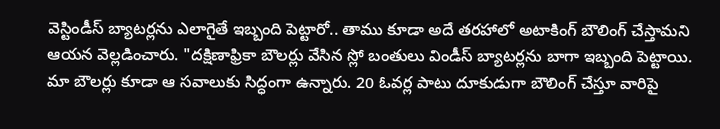వెస్టిండీస్ బ్యాటర్లను ఎలాగైతే ఇబ్బంది పెట్టారో.. తాము కూడా అదే తరహాలో అటాకింగ్ బౌలింగ్ చేస్తామని ఆయన వెల్లడించారు. "దక్షిణాఫ్రికా బౌలర్లు వేసిన స్లో బంతులు విండీస్ బ్యాటర్లను బాగా ఇబ్బంది పెట్టాయి. మా బౌలర్లు కూడా ఆ సవాలుకు సిద్ధంగా ఉన్నారు. 20 ఓవర్ల పాటు దూకుడుగా బౌలింగ్ చేస్తూ వారిపై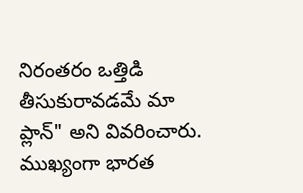నిరంతరం ఒత్తిడి తీసుకురావడమే మా ప్లాన్" అని వివరించారు. ముఖ్యంగా భారత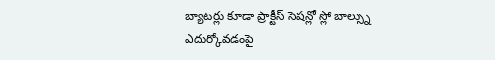బ్యాటర్లు కూడా ప్రాక్టీస్ సెషన్లో స్లో బాల్స్ను ఎదుర్కోవడంపై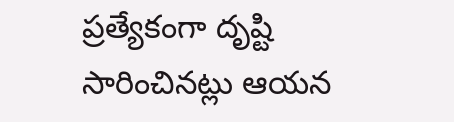ప్రత్యేకంగా దృష్టి సారించినట్లు ఆయన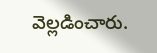వెల్లడించారు.